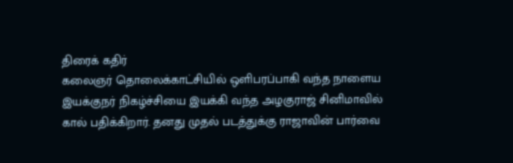திரைக் கதிர்
கலைஞர் தொலைக்காட்சியில் ஒளிபரப்பாகி வந்த நாளைய இயக்குநர் நிகழ்ச்சியை இயக்கி வந்த அழகுராஜ் சினிமாவில் கால் பதிக்கிறார். தனது முதல் படத்துக்கு ராஜாவின் பார்வை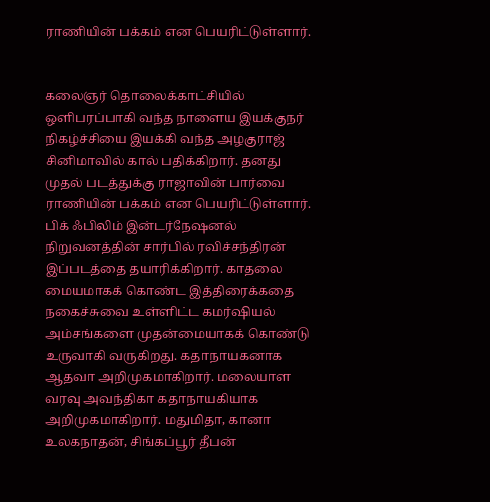ராணியின் பக்கம் என பெயரிட்டுள்ளார்.


கலைஞர் தொலைக்காட்சியில் ஒளிபரப்பாகி வந்த நாளைய இயக்குநர் நிகழ்ச்சியை இயக்கி வந்த அழகுராஜ் சினிமாவில் கால் பதிக்கிறார். தனது முதல் படத்துக்கு ராஜாவின் பார்வை ராணியின் பக்கம் என பெயரிட்டுள்ளார். பிக் ஃபிலிம் இன்டர்நேஷனல் நிறுவனத்தின் சார்பில் ரவிச்சந்திரன் இப்படத்தை தயாரிக்கிறார். காதலை மையமாகக் கொண்ட இத்திரைக்கதை நகைச்சுவை உள்ளிட்ட கமர்ஷியல் அம்சங்களை முதன்மையாகக் கொண்டு உருவாகி வருகிறது. கதாநாயகனாக ஆதவா அறிமுகமாகிறார். மலையாள வரவு அவந்திகா கதாநாயகியாக அறிமுகமாகிறார். மதுமிதா, கானா உலகநாதன், சிங்கப்பூர் தீபன்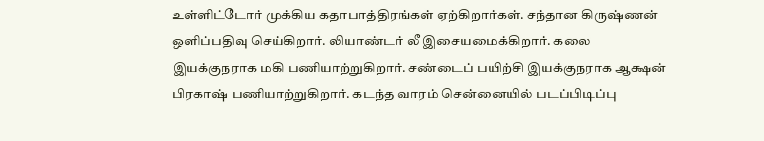உள்ளிட்டோர் முக்கிய கதாபாத்திரங்கள் ஏற்கிறார்கள். சந்தான கிருஷ்ணன் ஒளிப்பதிவு செய்கிறார். லியாண்டர் லீ இசையமைக்கிறார். கலை இயக்குநராக மகி பணியாற்றுகிறார். சண்டைப் பயிற்சி இயக்குநராக ஆக்ஷன் பிரகாஷ் பணியாற்றுகிறார். கடந்த வாரம் சென்னையில் படப்பிடிப்பு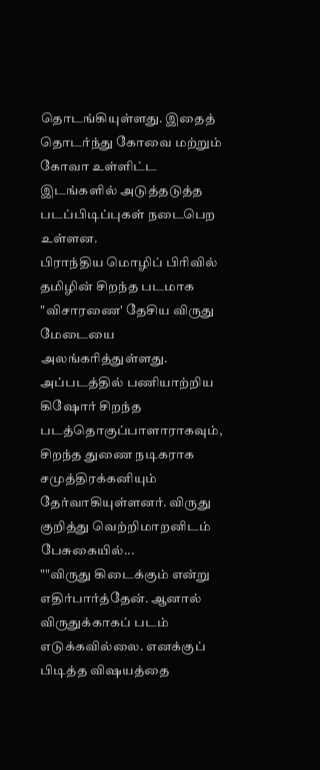தொடங்கியுள்ளது. இதைத் தொடர்ந்து கோவை மற்றும் கோவா உள்ளிட்ட இடங்களில் அடுத்தடுத்த படப்பிடிப்புகள் நடைபெற உள்ளன.
பிராந்திய மொழிப் பிரிவில் தமிழின் சிறந்த படமாக "விசாரணை' தேசிய விருது மேடையை அலங்கரித்துள்ளது. அப்படத்தில் பணியாற்றிய கிஷோர் சிறந்த படத்தொகுப்பாளாராகவும், சிறந்த துணை நடிகராக சமுத்திரக்கனியும் தேர்வாகியுள்ளனர். விருது குறித்து வெற்றிமாறனிடம் பேசுகையில்...
""விருது கிடைக்கும் என்று எதிர்பார்த்தேன். ஆனால் விருதுக்காகப் படம் எடுக்கவில்லை. எனக்குப் பிடித்த விஷயத்தை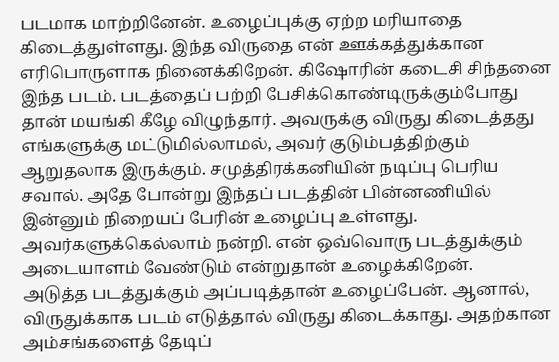படமாக மாற்றினேன். உழைப்புக்கு ஏற்ற மரியாதை கிடைத்துள்ளது. இந்த விருதை என் ஊக்கத்துக்கான எரிபொருளாக நினைக்கிறேன். கிஷோரின் கடைசி சிந்தனை இந்த படம். படத்தைப் பற்றி பேசிக்கொண்டிருக்கும்போது தான் மயங்கி கீழே விழுந்தார். அவருக்கு விருது கிடைத்தது எங்களுக்கு மட்டுமில்லாமல், அவர் குடும்பத்திற்கும் ஆறுதலாக இருக்கும். சமுத்திரக்கனியின் நடிப்பு பெரிய சவால். அதே போன்று இந்தப் படத்தின் பின்னணியில் இன்னும் நிறையப் பேரின் உழைப்பு உள்ளது. அவர்களுக்கெல்லாம் நன்றி. என் ஒவ்வொரு படத்துக்கும் அடையாளம் வேண்டும் என்றுதான் உழைக்கிறேன்.
அடுத்த படத்துக்கும் அப்படித்தான் உழைப்பேன். ஆனால், விருதுக்காக படம் எடுத்தால் விருது கிடைக்காது. அதற்கான அம்சங்களைத் தேடிப்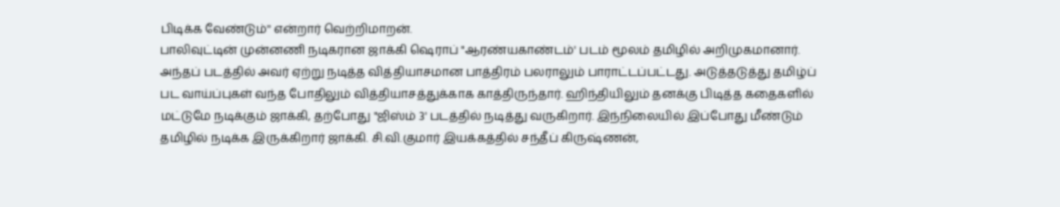பிடிக்க வேண்டும்'' என்றார் வெற்றிமாறன்.
பாலிவுட்டின் முன்னணி நடிகரான ஜாக்கி ஷெராப் "ஆரண்யகாண்டம்' படம் மூலம் தமிழில் அறிமுகமானார். அந்தப் படத்தில் அவர் ஏற்று நடித்த வித்தியாசமான பாத்திரம் பலராலும் பாராட்டப்பட்டது. அடுத்தடுத்து தமிழ்ப் பட வாய்ப்புகள் வந்த போதிலும் வித்தியாசத்துக்காக காத்திருந்தார். ஹிந்தியிலும் தனக்கு பிடித்த கதைகளில் மட்டுமே நடிக்கும் ஜாக்கி, தற்போது "ஜிஸ்ம் 3' படத்தில் நடித்து வருகிறார். இந்நிலையில் இப்போது மீண்டும் தமிழில் நடிக்க இருக்கிறார் ஜாக்கி. சி.வி.குமார் இயக்கத்தில் சந்தீப் கிருஷ்ணன்,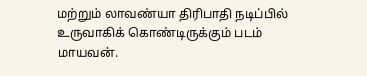மற்றும் லாவண்யா திரிபாதி நடிப்பில் உருவாகிக் கொண்டிருக்கும் படம் மாயவன்.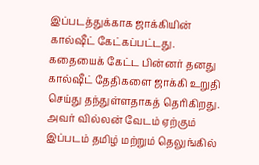இப்படத்துக்காக ஜாக்கியின் கால்ஷீட் கேட்கப்பட்டது. கதையைக் கேட்ட பின்னர் தனது கால்ஷீட் தேதிகளை ஜாக்கி உறுதி செய்து தந்துள்ளதாகத் தெரிகிறது. அவர் வில்லன் வேடம் ஏற்கும் இப்படம் தமிழ் மற்றும் தெலுங்கில்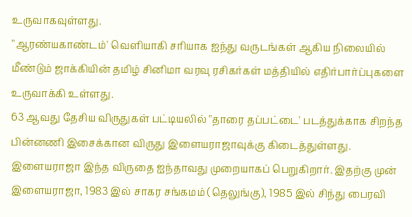உருவாகவுள்ளது.
"ஆரண்யகாண்டம்' வெளியாகி சரியாக ஐந்து வருடங்கள் ஆகிய நிலையில் மீண்டும் ஜாக்கியின் தமிழ் சினிமா வரவு ரசிகர்கள் மத்தியில் எதிர்பார்ப்புகளை உருவாக்கி உள்ளது.
63 ஆவது தேசிய விருதுகள் பட்டியலில் "தாரை தப்பட்டை' படத்துக்காக சிறந்த பின்னணி இசைக்கான விருது இளையராஜாவுக்கு கிடைத்துள்ளது. இளையராஜா இந்த விருதை ஐந்தாவது முறையாகப் பெறுகிறார். இதற்கு முன் இளையராஜா, 1983 இல் சாகர சங்கமம் (தெலுங்கு), 1985 இல் சிந்து பைரவி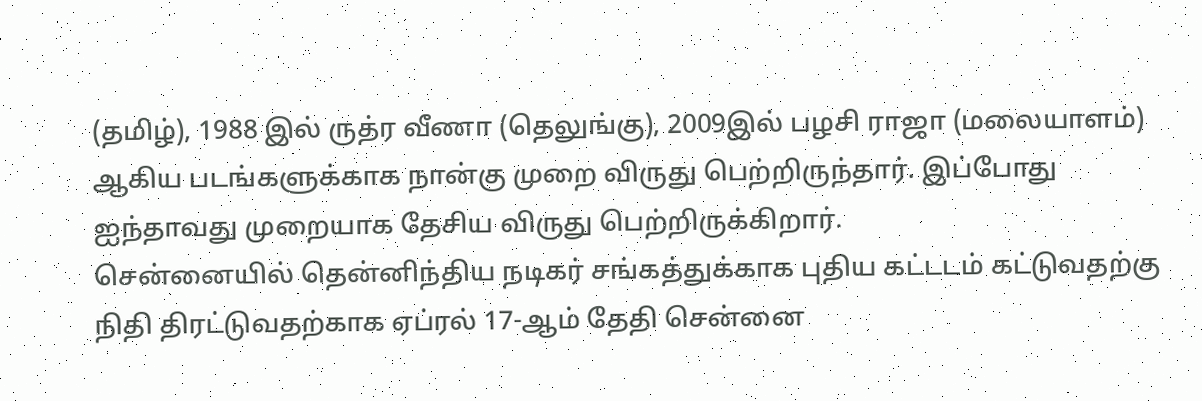(தமிழ்), 1988 இல் ருத்ர வீணா (தெலுங்கு), 2009இல் பழசி ராஜா (மலையாளம்) ஆகிய படங்களுக்காக நான்கு முறை விருது பெற்றிருந்தார். இப்போது ஐந்தாவது முறையாக தேசிய விருது பெற்றிருக்கிறார்.
சென்னையில் தென்னிந்திய நடிகர் சங்கத்துக்காக புதிய கட்டடம் கட்டுவதற்கு நிதி திரட்டுவதற்காக ஏப்ரல் 17-ஆம் தேதி சென்னை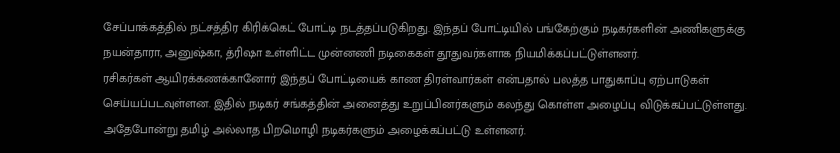சேப்பாக்கத்தில் நட்சத்திர கிரிக்கெட் போட்டி நடத்தப்படுகிறது. இந்தப் போட்டியில் பங்கேற்கும் நடிகர்களின் அணிகளுக்கு நயன்தாரா, அனுஷ்கா, த்ரிஷா உள்ளிட்ட முன்னணி நடிகைகள் தூதுவர்களாக நியமிக்கப்பட்டுள்ளனர்.
ரசிகர்கள் ஆயிரக்கணக்கானோர் இந்தப் போட்டியைக் காண திரள்வார்கள் என்பதால் பலத்த பாதுகாப்பு ஏற்பாடுகள் செய்யப்படவுள்ளன. இதில் நடிகர் சங்கத்தின் அனைத்து உறுப்பினர்களும் கலந்து கொள்ள அழைப்பு விடுக்கப்பட்டுள்ளது. அதேபோன்று தமிழ் அல்லாத பிறமொழி நடிகர்களும் அழைக்கப்பட்டு உள்ளனர்.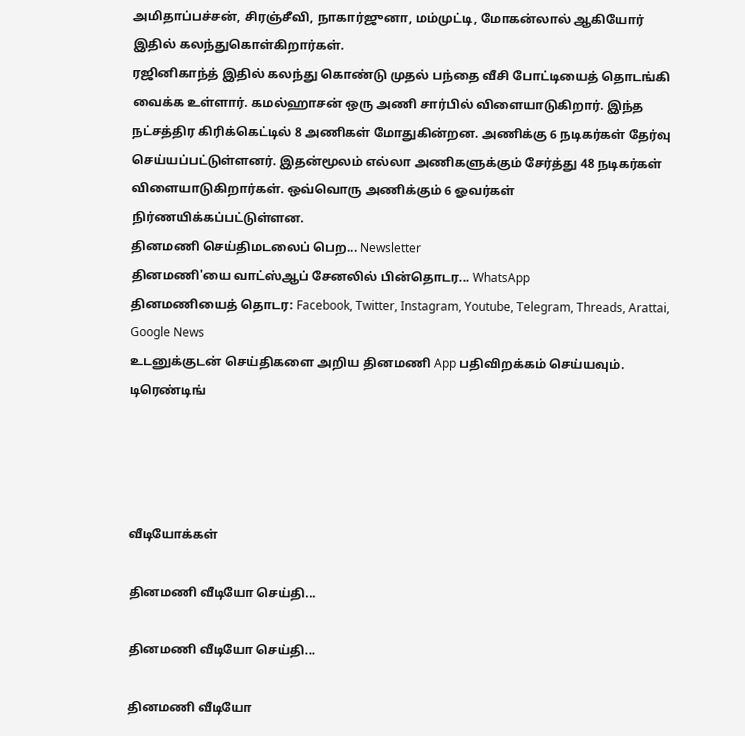அமிதாப்பச்சன், சிரஞ்சீவி, நாகார்ஜுனா, மம்முட்டி, மோகன்லால் ஆகியோர் இதில் கலந்துகொள்கிறார்கள்.
ரஜினிகாந்த் இதில் கலந்து கொண்டு முதல் பந்தை வீசி போட்டியைத் தொடங்கி வைக்க உள்ளார். கமல்ஹாசன் ஒரு அணி சார்பில் விளையாடுகிறார். இந்த நட்சத்திர கிரிக்கெட்டில் 8 அணிகள் மோதுகின்றன. அணிக்கு 6 நடிகர்கள் தேர்வு செய்யப்பட்டுள்ளனர். இதன்மூலம் எல்லா அணிகளுக்கும் சேர்த்து 48 நடிகர்கள் விளையாடுகிறார்கள். ஒவ்வொரு அணிக்கும் 6 ஓவர்கள் நிர்ணயிக்கப்பட்டுள்ளன.
தினமணி செய்திமடலைப் பெற... Newsletter
தினமணி'யை வாட்ஸ்ஆப் சேனலில் பின்தொடர... WhatsApp
தினமணியைத் தொடர: Facebook, Twitter, Instagram, Youtube, Telegram, Threads, Arattai, Google News
உடனுக்குடன் செய்திகளை அறிய தினமணி App பதிவிறக்கம் செய்யவும்.
டிரெண்டிங்




வீடியோக்கள்

தினமணி வீடியோ செய்தி...

தினமணி வீடியோ செய்தி...

தினமணி வீடியோ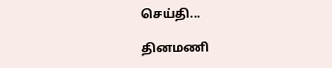செய்தி...

தினமணி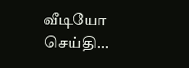வீடியோ செய்தி...